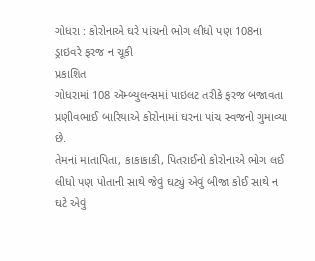ગોધરા : કોરોનાએ ઘરે પાંચનો ભોગ લીધો પણ 108ના ડ્રાઇવરે ફરજ ન ચૂકી
પ્રકાશિત
ગોધરામાં 108 ઍમ્બ્યુલન્સમાં પાઇલટ તરીકે ફરજ બજાવતા પ્રણીવભાઈ બારિયાએ કોરોનામાં ઘરના પાંચ સ્વજનો ગુમાવ્યા છે.
તેમનાં માતાપિતા, કાકાકાકી, પિતરાઈનો કોરોનાએ ભોગ લઈ લીધો પણ પોતાની સાથે જેવું ઘટ્યું એવું બીજા કોઈ સાથે ન ઘટે એવું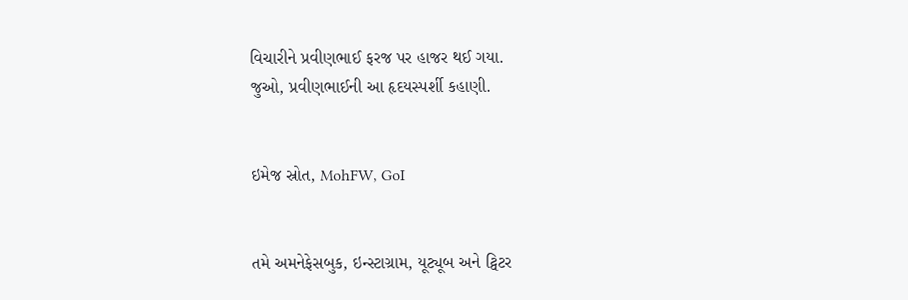વિચારીને પ્રવીણભાઈ ફરજ પર હાજર થઈ ગયા.
જુઓ, પ્રવીણભાઈની આ હૃદયસ્પર્શી કહાણી.


ઇમેજ સ્રોત, MohFW, GoI


તમે અમનેફેસબુક, ઇન્સ્ટાગ્રામ, યૂટ્યૂબ અને ટ્વિટર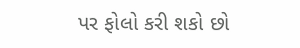પર ફોલો કરી શકો છો